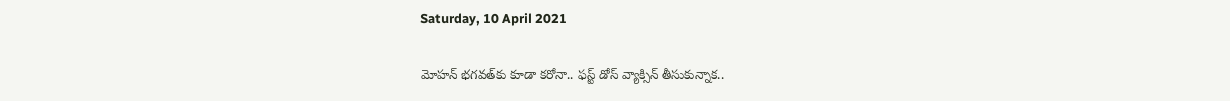Saturday, 10 April 2021

మోహన్ భగవత్‌కు కూడా కరోనా.. ఫస్ట్ డోస్ వ్యాక్సిన్ తీసుకున్నాక..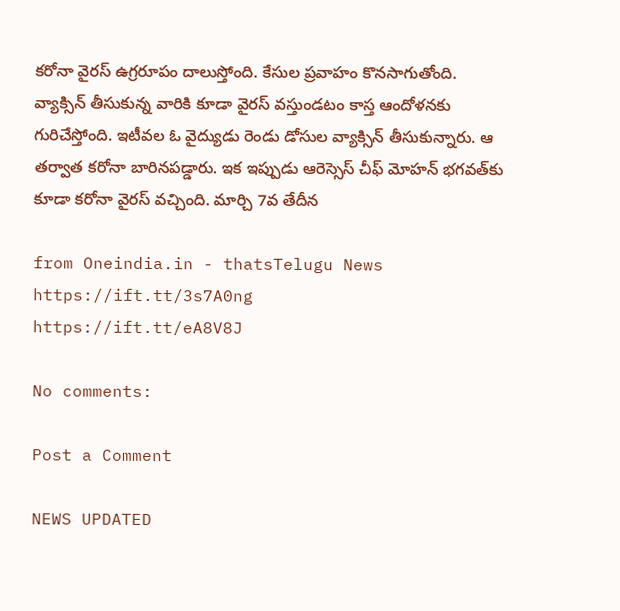కరోనా వైరస్ ఉగ్రరూపం దాలుస్తోంది. కేసుల ప్రవాహం కొనసాగుతోంది. వ్యాక్సిన్ తీసుకున్న వారికి కూడా వైరస్ వస్తుండటం కాస్త ఆందోళనకు గురిచేస్తోంది. ఇటీవల ఓ వైద్యుడు రెండు డోసుల వ్యాక్సిన్ తీసుకున్నారు. ఆ తర్వాత కరోనా బారినపడ్డారు. ఇక ఇప్పుడు ఆరెస్సెస్ చీఫ్ మోహన్ భగవత్‌కు కూడా కరోనా వైరస్ వచ్చింది. మార్చి 7వ తేదీన

from Oneindia.in - thatsTelugu News https://ift.tt/3s7A0ng
https://ift.tt/eA8V8J

No comments:

Post a Comment

NEWS UPDATED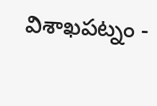విశాఖపట్నం -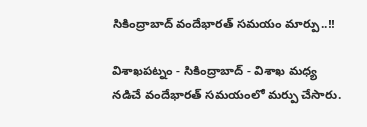సికింద్రాబాద్ వందేభారత్ సమయం మార్పు..!!

విశాఖపట్నం - సికింద్రాబాద్ - విశాఖ మధ్య నడిచే వందేభారత్ సమయంలో మర్పు చేసారు.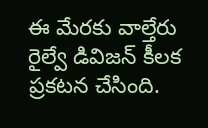ఈ మేరకు వాల్తేరు రైల్వే డివిజన్ కీలక ప్రకటన చేసింది.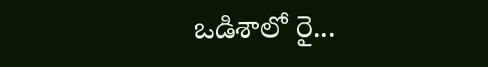ఒడిశాలో రై...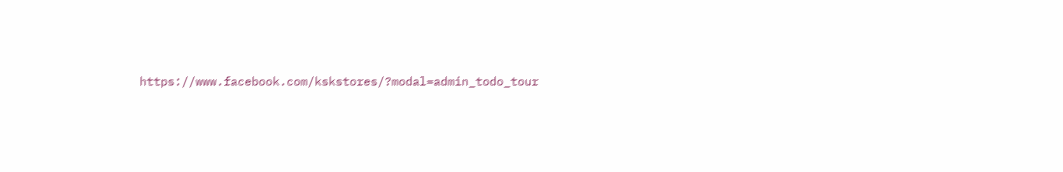https://www.facebook.com/kskstores/?modal=admin_todo_tour